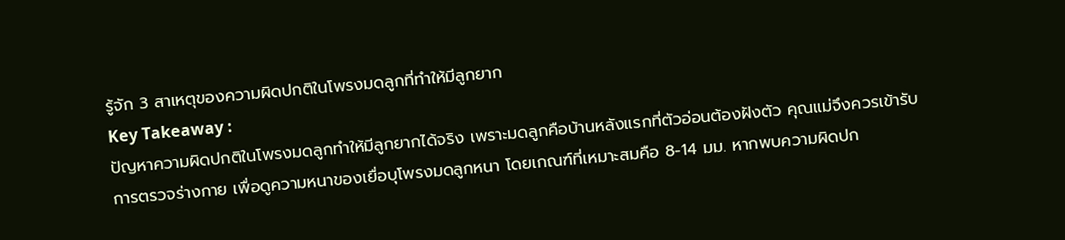รู้จัก 3 สาเหตุของความผิดปกติในโพรงมดลูกที่ทำให้มีลูกยาก
Key Takeaway :
ปัญหาความผิดปกติในโพรงมดลูกทำให้มีลูกยากได้จริง เพราะมดลูกคือบ้านหลังแรกที่ตัวอ่อนต้องฝังตัว คุณแม่จึงควรเข้ารับการตรวจร่างกาย เพื่อดูความหนาของเยื่อบุโพรงมดลูกหนา โดยเกณฑ์ที่เหมาะสมคือ 8-14 มม. หากพบความผิดปก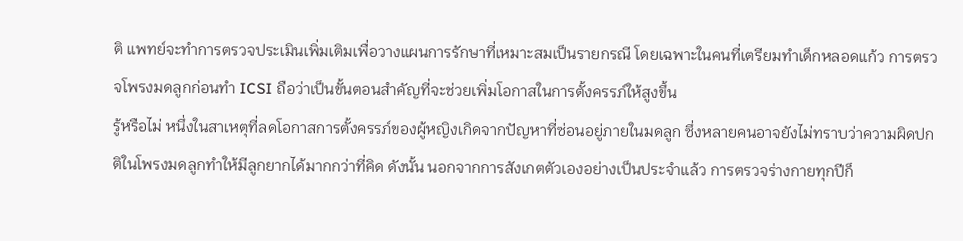ติ แพทย์จะทำการตรวจประเมินเพิ่มเติมเพื่อวางแผนการรักษาที่เหมาะสมเป็นรายกรณี โดยเฉพาะในคนที่เตรียมทำเด็กหลอดแก้ว การตรวจโพรงมดลูกก่อนทำ ICSI ถือว่าเป็นขั้นตอนสำคัญที่จะช่วยเพิ่มโอกาสในการตั้งครรภ์ให้สูงขึ้น
รู้หรือไม่ หนึ่งในสาเหตุที่ลดโอกาสการตั้งครรภ์ของผู้หญิงเกิดจากปัญหาที่ซ่อนอยู่ภายในมดลูก ซึ่งหลายคนอาจยังไม่ทราบว่าความผิดปกติในโพรงมดลูกทำให้มีลูกยากได้มากกว่าที่คิด ดังนั้น นอกจากการสังเกตตัวเองอย่างเป็นประจำแล้ว การตรวจร่างกายทุกปีก็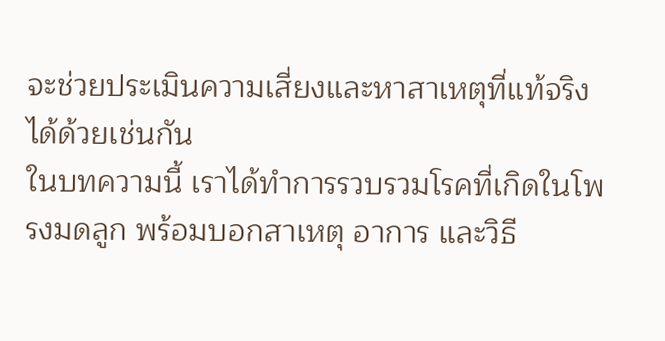จะช่วยประเมินความเสี่ยงและหาสาเหตุที่แท้จริงได้ด้วยเช่นกัน
ในบทความนี้ เราได้ทำการรวบรวมโรคที่เกิดในโพรงมดลูก พร้อมบอกสาเหตุ อาการ และวิธี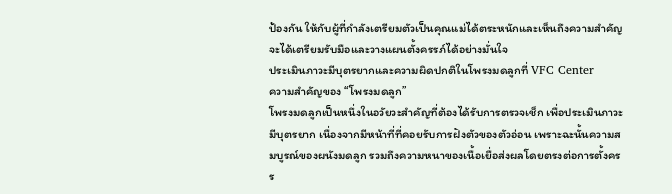ป้องกัน ให้กับผู้ที่กำลังเตรียมตัวเป็นคุณแม่ได้ตระหนักและเห็นถึงความสำคัญ จะได้เตรียมรับมือและวางแผนตั้งครรภ์ได้อย่างมั่นใจ
ประเมินภาวะมีบุตรยากและความผิดปกติในโพรงมดลูกที่ VFC Center
ความสำคัญของ “โพรงมดลูก”
โพรงมดลูกเป็นหนึ่งในอวัยวะสำคัญที่ต้องได้รับการตรวจเช็ก เพื่อประเมินภาวะมีบุตรยาก เนื่องจากมีหน้าที่ที่คอยรับการฝังตัวของตัวอ่อน เพราะฉะนั้นความสมบูรณ์ของผนังมดลูก รวมถึงความหนาของเนื้อเยื่อส่งผลโดยตรงต่อการตั้งครร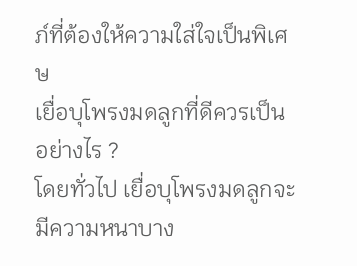ภ์ที่ต้องให้ความใส่ใจเป็นพิเศษ
เยื่อบุโพรงมดลูกที่ดีควรเป็นอย่างไร ?
โดยทั่วไป เยื่อบุโพรงมดลูกจะมีความหนาบาง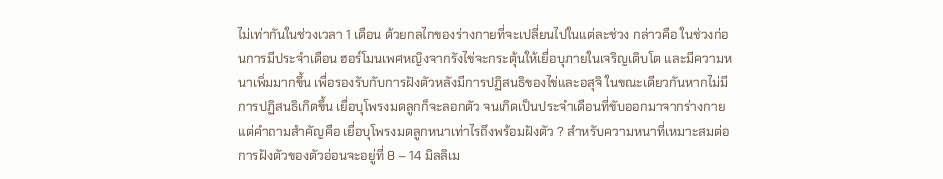ไม่เท่ากันในช่วงเวลา 1 เดือน ด้วยกลไกของร่างกายที่จะเปลี่ยนไปในแต่ละช่วง กล่าวคือ ในช่วงก่อนการมีประจำเดือน ฮอร์โมนเพศหญิงจากรังไข่จะกระตุ้นให้เยื่อบุภายในเจริญเติบโต และมีความหนาเพิ่มมากขึ้น เพื่อรองรับกับการฝังตัวหลังมีการปฏิสนธิของไข่และอสุจิ ในขณะเดียวกันหากไม่มีการปฏิสนธิเกิดขึ้น เยื่อบุโพรงมดลูกก็จะลอกตัว จนเกิดเป็นประจำเดือนที่ขับออกมาจากร่างกาย
แต่คำถามสำคัญคือ เยื่อบุโพรงมดลูกหนาเท่าไรถึงพร้อมฝังตัว ? สำหรับความหนาที่เหมาะสมต่อการฝังตัวของตัวอ่อนจะอยู่ที่ 8 – 14 มิลลิเม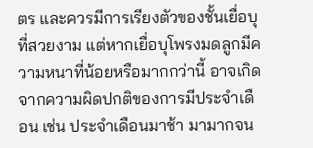ตร และควรมีการเรียงตัวของชั้นเยื่อบุที่สวยงาม แต่หากเยื่อบุโพรงมดลูกมีความหนาที่น้อยหรือมากกว่านี้ อาจเกิดจากความผิดปกติของการมีประจำเดือน เช่น ประจำเดือนมาช้า มามากจน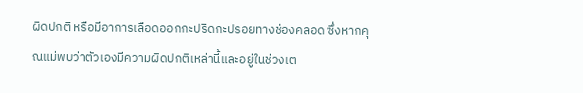ผิดปกติ หรือมีอาการเลือดออกกะปริดกะปรอยทางช่องคลอด ซึ่งหากคุณแม่พบว่าตัวเองมีความผิดปกติเหล่านี้และอยู่ในช่วงเต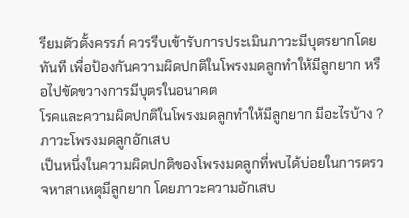รียมตัวตั้งครรภ์ ควรรีบเข้ารับการประเมินภาวะมีบุตรยากโดยทันที เพื่อป้องกันความผิดปกติในโพรงมดลูกทำให้มีลูกยาก หรือไปขัดขวางการมีบุตรในอนาคต
โรคและความผิดปกติในโพรงมดลูกทำให้มีลูกยาก มีอะไรบ้าง ?
ภาวะโพรงมดลูกอักเสบ
เป็นหนึ่งในความผิดปกติของโพรงมดลูกที่พบได้บ่อยในการตรวจหาสาเหตุมีลูกยาก โดยภาวะความอักเสบ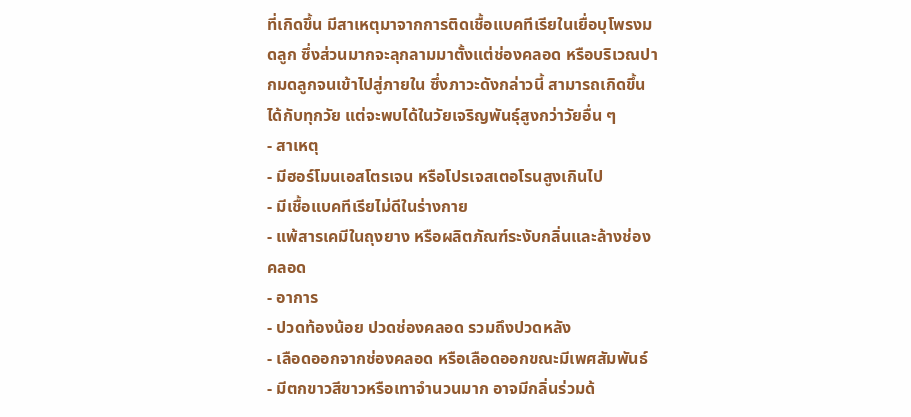ที่เกิดขึ้น มีสาเหตุมาจากการติดเชื้อแบคทีเรียในเยื่อบุโพรงมดลูก ซึ่งส่วนมากจะลุกลามมาตั้งแต่ช่องคลอด หรือบริเวณปากมดลูกจนเข้าไปสู่ภายใน ซึ่งภาวะดังกล่าวนี้ สามารถเกิดขึ้นได้กับทุกวัย แต่จะพบได้ในวัยเจริญพันธุ์สูงกว่าวัยอื่น ๆ
- สาเหตุ
- มีฮอร์โมนเอสโตรเจน หรือโปรเจสเตอโรนสูงเกินไป
- มีเชื้อแบคทีเรียไม่ดีในร่างกาย
- แพ้สารเคมีในถุงยาง หรือผลิตภัณฑ์ระงับกลิ่นและล้างช่องคลอด
- อาการ
- ปวดท้องน้อย ปวดช่องคลอด รวมถึงปวดหลัง
- เลือดออกจากช่องคลอด หรือเลือดออกขณะมีเพศสัมพันธ์
- มีตกขาวสีขาวหรือเทาจำนวนมาก อาจมีกลิ่นร่วมด้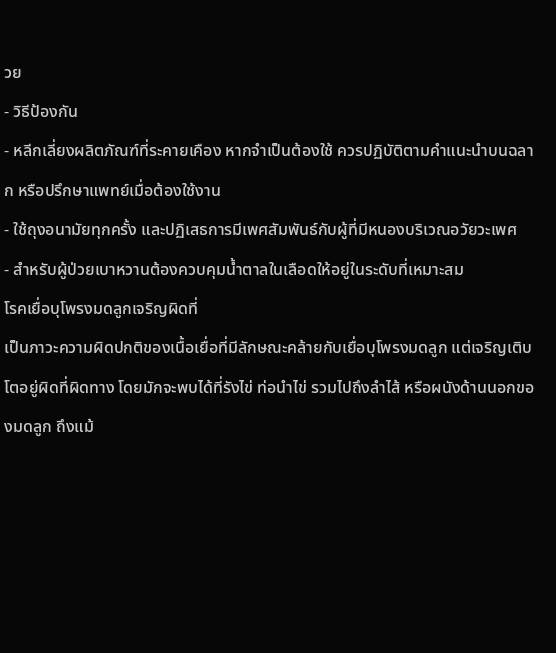วย
- วิธีป้องกัน
- หลีกเลี่ยงผลิตภัณฑ์ที่ระคายเคือง หากจำเป็นต้องใช้ ควรปฏิบัติตามคำแนะนำบนฉลาก หรือปรึกษาแพทย์เมื่อต้องใช้งาน
- ใช้ถุงอนามัยทุกครั้ง และปฏิเสธการมีเพศสัมพันธ์กับผู้ที่มีหนองบริเวณอวัยวะเพศ
- สำหรับผู้ป่วยเบาหวานต้องควบคุมน้ำตาลในเลือดให้อยู่ในระดับที่เหมาะสม
โรคเยื่อบุโพรงมดลูกเจริญผิดที่
เป็นภาวะความผิดปกติของเนื้อเยื่อที่มีลักษณะคล้ายกับเยื่อบุโพรงมดลูก แต่เจริญเติบโตอยู่ผิดที่ผิดทาง โดยมักจะพบได้ที่รังไข่ ท่อนำไข่ รวมไปถึงลำไส้ หรือผนังด้านนอกของมดลูก ถึงแม้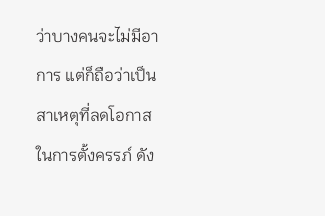ว่าบางคนจะไม่มีอาการ แต่ก็ถือว่าเป็นสาเหตุที่ลดโอกาสในการตั้งครรภ์ ดัง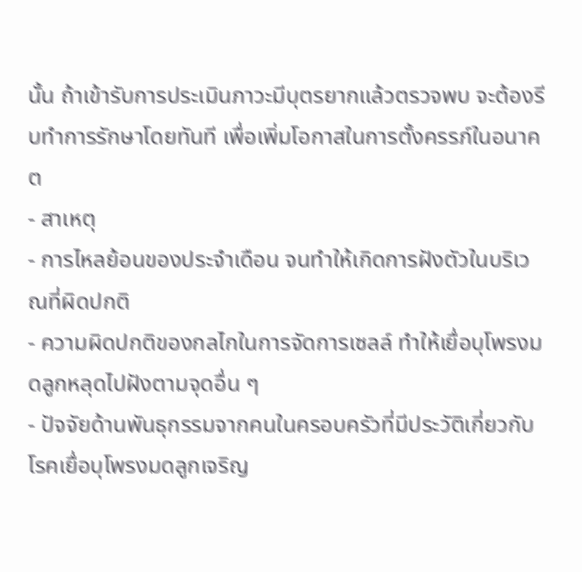นั้น ถ้าเข้ารับการประเมินภาวะมีบุตรยากแล้วตรวจพบ จะต้องรีบทำการรักษาโดยทันที เพื่อเพิ่มโอกาสในการตั้งครรภ์ในอนาคต
- สาเหตุ
- การไหลย้อนของประจำเดือน จนทำให้เกิดการฝังตัวในบริเวณที่ผิดปกติ
- ความผิดปกติของกลไกในการจัดการเซลล์ ทำให้เยื่อบุโพรงมดลูกหลุดไปฝังตามจุดอื่น ๆ
- ปัจจัยด้านพันธุกรรมจากคนในครอบครัวที่มีประวัติเกี่ยวกับโรคเยื่อบุโพรงมดลูกเจริญ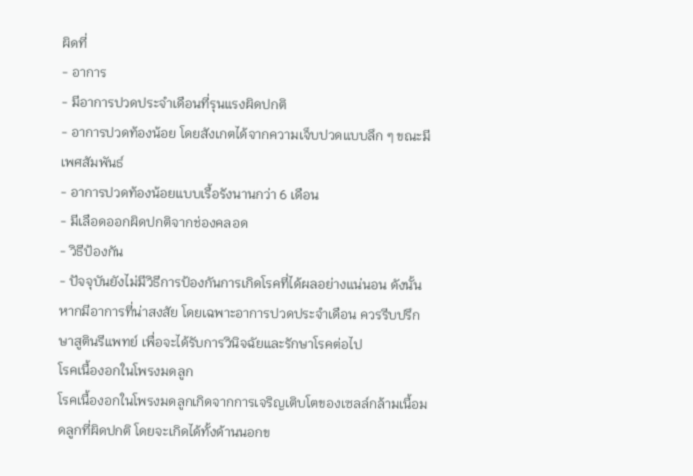ผิดที่
- อาการ
- มีอาการปวดประจำเดือนที่รุนแรงผิดปกติ
- อาการปวดท้องน้อย โดยสังเกตได้จากความเจ็บปวดแบบลึก ๆ ขณะมีเพศสัมพันธ์
- อาการปวดท้องน้อยแบบเรื้อรังนานกว่า 6 เดือน
- มีเลือดออกผิดปกติจากช่องคลอด
- วิธีป้องกัน
- ปัจจุบันยังไม่มีวิธีการป้องกันการเกิดโรคที่ได้ผลอย่างแน่นอน ดังนั้นหากมีอาการที่น่าสงสัย โดยเฉพาะอาการปวดประจำเดือน ควรรีบปรึกษาสูตินรีแพทย์ เพื่อจะได้รับการวินิจฉัยและรักษาโรคต่อไป
โรคเนื้องอกในโพรงมดลูก
โรคเนื้องอกในโพรงมดลูกเกิดจากการเจริญเติบโตของเซลล์กล้ามเนื้อมดลูกที่ผิดปกติ โดยจะเกิดได้ทั้งด้านนอกข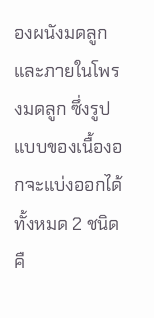องผนังมดลูก และภายในโพรงมดลูก ซึ่งรูปแบบของเนื้องอกจะแบ่งออกได้ทั้งหมด 2 ชนิด คื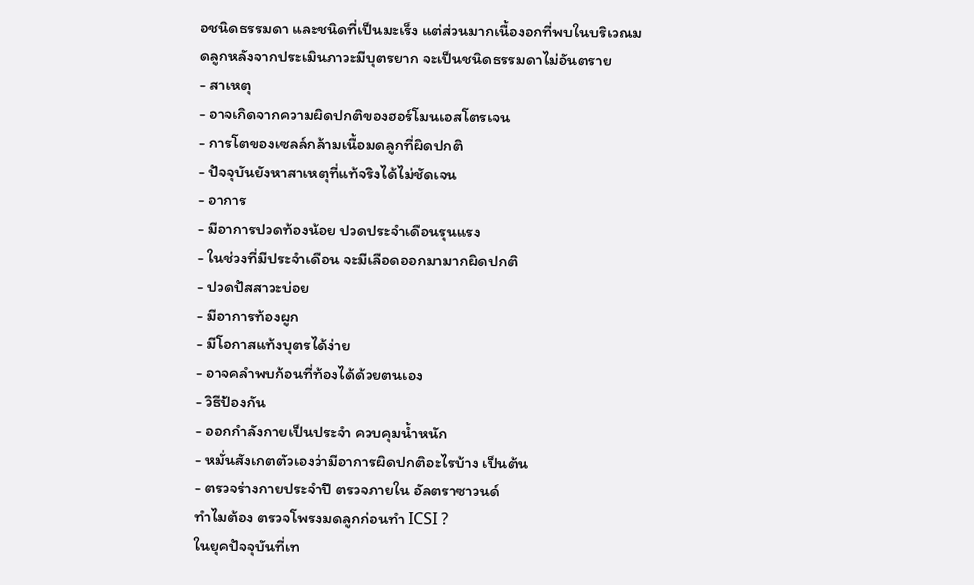อชนิดธรรมดา และชนิดที่เป็นมะเร็ง แต่ส่วนมากเนื้องอกที่พบในบริเวณมดลูกหลังจากประเมินภาวะมีบุตรยาก จะเป็นชนิดธรรมดาไม่อันตราย
- สาเหตุ
- อาจเกิดจากความผิดปกติของฮอร์โมนเอสโตรเจน
- การโตของเซลล์กล้ามเนื้อมดลูกที่ผิดปกติ
- ปัจจุบันยังหาสาเหตุที่แท้จริงได้ไม่ชัดเจน
- อาการ
- มีอาการปวดท้องน้อย ปวดประจำเดือนรุนแรง
- ในช่วงที่มีประจำเดือน จะมีเลือดออกมามากผิดปกติ
- ปวดปัสสาวะบ่อย
- มีอาการท้องผูก
- มีโอกาสแท้งบุตรได้ง่าย
- อาจคลำพบก้อนที่ท้องได้ด้วยตนเอง
- วิธีป้องกัน
- ออกกำลังกายเป็นประจำ ควบคุมน้ำหนัก
- หมั่นสังเกตตัวเองว่ามีอาการผิดปกติอะไรบ้าง เป็นต้น
- ตรวจร่างกายประจำปี ตรวจภายใน อัลตราซาวนด์
ทำไมต้อง ตรวจโพรงมดลูกก่อนทำ ICSI ?
ในยุคปัจจุบันที่เท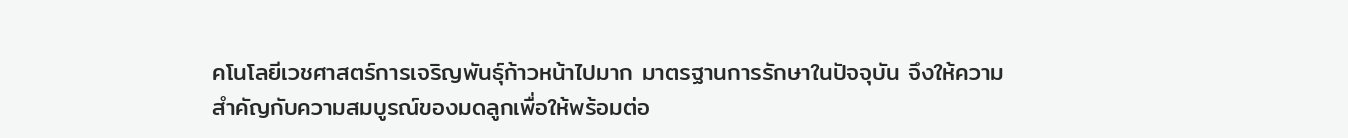คโนโลยีเวชศาสตร์การเจริญพันธุ์ก้าวหน้าไปมาก มาตรฐานการรักษาในปัจจุบัน จึงให้ความสำคัญกับความสมบูรณ์ของมดลูกเพื่อให้พร้อมต่อ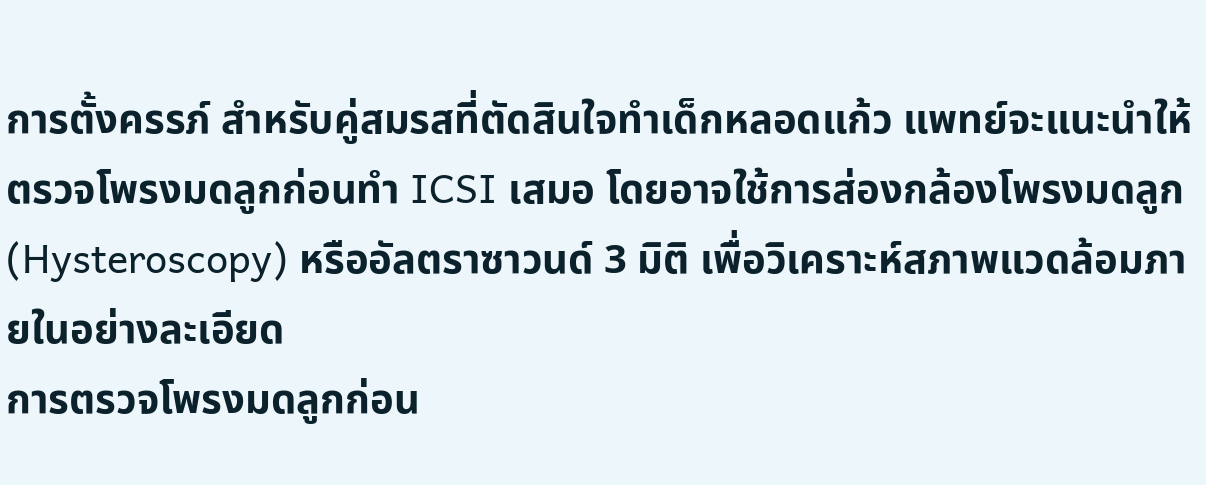การตั้งครรภ์ สำหรับคู่สมรสที่ตัดสินใจทำเด็กหลอดแก้ว แพทย์จะแนะนำให้ตรวจโพรงมดลูกก่อนทำ ICSI เสมอ โดยอาจใช้การส่องกล้องโพรงมดลูก (Hysteroscopy) หรืออัลตราซาวนด์ 3 มิติ เพื่อวิเคราะห์สภาพแวดล้อมภายในอย่างละเอียด
การตรวจโพรงมดลูกก่อน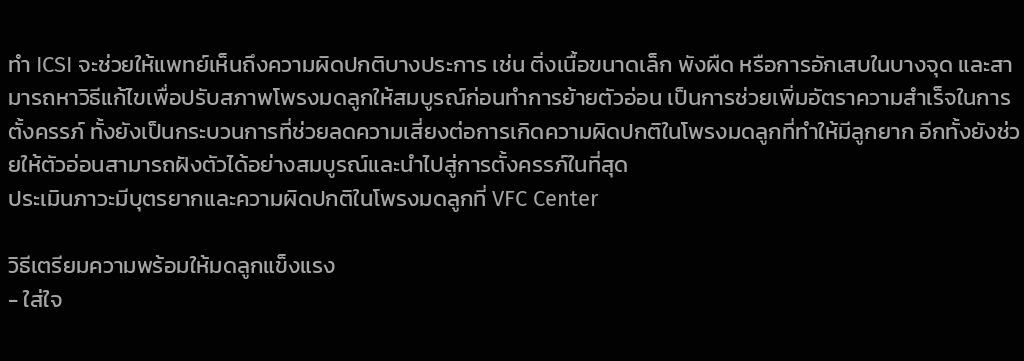ทำ ICSI จะช่วยให้แพทย์เห็นถึงความผิดปกติบางประการ เช่น ติ่งเนื้อขนาดเล็ก พังผืด หรือการอักเสบในบางจุด และสามารถหาวิธีแก้ไขเพื่อปรับสภาพโพรงมดลูกให้สมบูรณ์ก่อนทำการย้ายตัวอ่อน เป็นการช่วยเพิ่มอัตราความสำเร็จในการตั้งครรภ์ ทั้งยังเป็นกระบวนการที่ช่วยลดความเสี่ยงต่อการเกิดความผิดปกติในโพรงมดลูกที่ทำให้มีลูกยาก อีกทั้งยังช่วยให้ตัวอ่อนสามารถฝังตัวได้อย่างสมบูรณ์และนำไปสู่การตั้งครรภ์ในที่สุด
ประเมินภาวะมีบุตรยากและความผิดปกติในโพรงมดลูกที่ VFC Center

วิธีเตรียมความพร้อมให้มดลูกแข็งแรง
- ใส่ใจ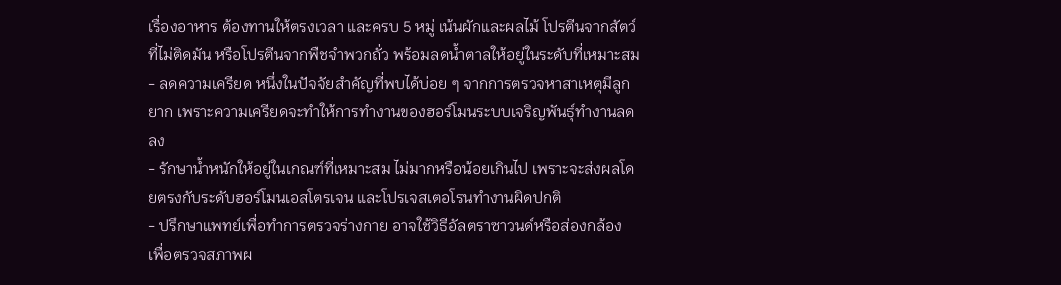เรื่องอาหาร ต้องทานให้ตรงเวลา และครบ 5 หมู่ เน้นผักและผลไม้ โปรตีนจากสัตว์ที่ไม่ติดมัน หรือโปรตีนจากพืชจำพวกถั่ว พร้อมลดน้ำตาลให้อยู่ในระดับที่เหมาะสม
- ลดความเครียด หนึ่งในปัจจัยสำคัญที่พบได้บ่อย ๆ จากการตรวจหาสาเหตุมีลูกยาก เพราะความเครียดจะทำให้การทำงานของฮอร์โมนระบบเจริญพันธุ์ทำงานลดลง
- รักษาน้ำหนักให้อยู่ในเกณฑ์ที่เหมาะสม ไม่มากหรือน้อยเกินไป เพราะจะส่งผลโดยตรงกับระดับฮอร์โมนเอสโตรเจน และโปรเจสเตอโรนทำงานผิดปกติ
- ปรึกษาแพทย์เพื่อทำการตรวจร่างกาย อาจใช้วิธีอัลตราซาวนด์หรือส่องกล้อง เพื่อตรวจสภาพผ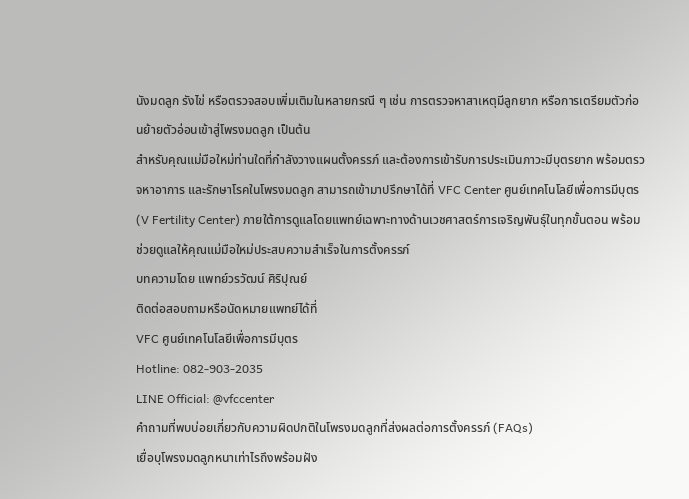นังมดลูก รังไข่ หรือตรวจสอบเพิ่มเติมในหลายกรณี ๆ เช่น การตรวจหาสาเหตุมีลูกยาก หรือการเตรียมตัวก่อนย้ายตัวอ่อนเข้าสู่โพรงมดลูก เป็นต้น
สำหรับคุณแม่มือใหม่ท่านใดที่กำลังวางแผนตั้งครรภ์ และต้องการเข้ารับการประเมินภาวะมีบุตรยาก พร้อมตรวจหาอาการ และรักษาโรคในโพรงมดลูก สามารถเข้ามาปรึกษาได้ที่ VFC Center ศูนย์เทคโนโลยีเพื่อการมีบุตร (V Fertility Center) ภายใต้การดูแลโดยแพทย์เฉพาะทางด้านเวชศาสตร์การเจริญพันธุ์ในทุกขั้นตอน พร้อมช่วยดูแลให้คุณแม่มือใหม่ประสบความสำเร็จในการตั้งครรภ์
บทความโดย แพทย์วรวัฒน์ ศิริปุณย์
ติดต่อสอบถามหรือนัดหมายแพทย์ได้ที่
VFC ศูนย์เทคโนโลยีเพื่อการมีบุตร
Hotline: 082-903-2035
LINE Official: @vfccenter
คำถามที่พบบ่อยเกี่ยวกับความผิดปกติในโพรงมดลูกที่ส่งผลต่อการตั้งครรภ์ (FAQs)
เยื่อบุโพรงมดลูกหนาเท่าไรถึงพร้อมฝัง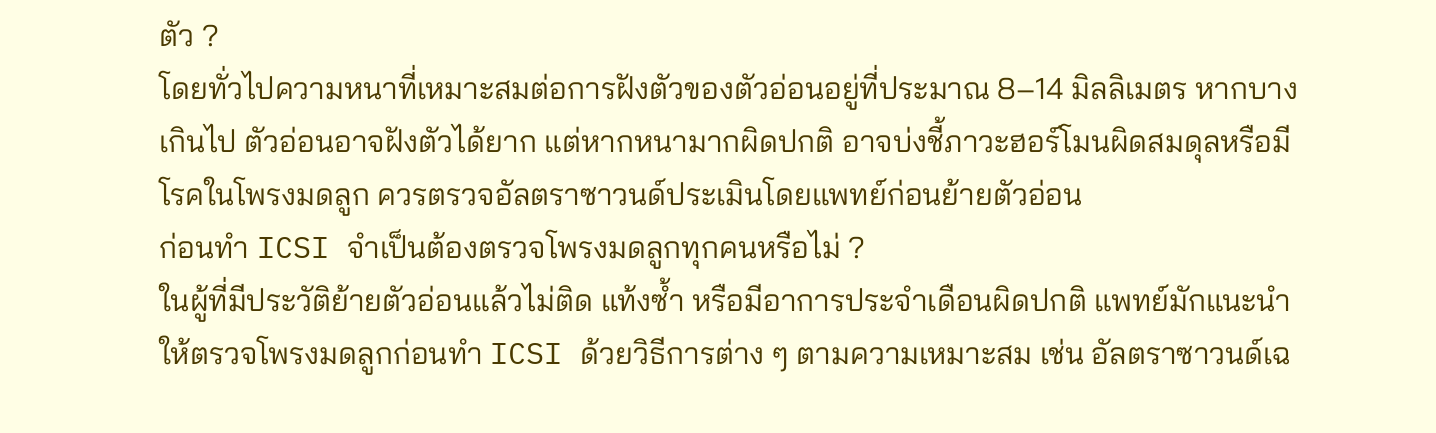ตัว ?
โดยทั่วไปความหนาที่เหมาะสมต่อการฝังตัวของตัวอ่อนอยู่ที่ประมาณ 8–14 มิลลิเมตร หากบางเกินไป ตัวอ่อนอาจฝังตัวได้ยาก แต่หากหนามากผิดปกติ อาจบ่งชี้ภาวะฮอร์โมนผิดสมดุลหรือมีโรคในโพรงมดลูก ควรตรวจอัลตราซาวนด์ประเมินโดยแพทย์ก่อนย้ายตัวอ่อน
ก่อนทำ ICSI จำเป็นต้องตรวจโพรงมดลูกทุกคนหรือไม่ ?
ในผู้ที่มีประวัติย้ายตัวอ่อนแล้วไม่ติด แท้งซ้ำ หรือมีอาการประจำเดือนผิดปกติ แพทย์มักแนะนำให้ตรวจโพรงมดลูกก่อนทำ ICSI ด้วยวิธีการต่าง ๆ ตามความเหมาะสม เช่น อัลตราซาวนด์เฉ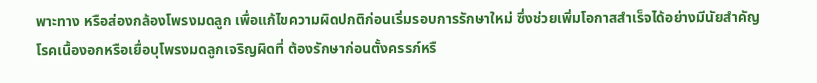พาะทาง หรือส่องกล้องโพรงมดลูก เพื่อแก้ไขความผิดปกติก่อนเริ่มรอบการรักษาใหม่ ซึ่งช่วยเพิ่มโอกาสสำเร็จได้อย่างมีนัยสำคัญ
โรคเนื้องอกหรือเยื่อบุโพรงมดลูกเจริญผิดที่ ต้องรักษาก่อนตั้งครรภ์หรื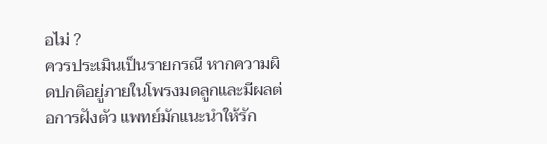อไม่ ?
ควรประเมินเป็นรายกรณี หากความผิดปกติอยู่ภายในโพรงมดลูกและมีผลต่อการฝังตัว แพทย์มักแนะนำให้รัก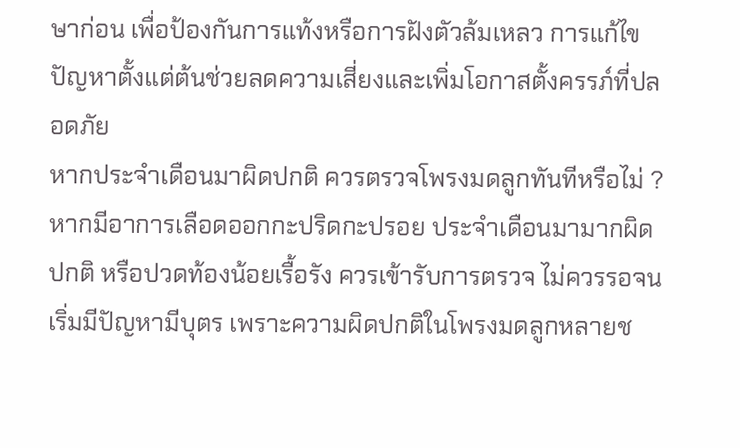ษาก่อน เพื่อป้องกันการแท้งหรือการฝังตัวล้มเหลว การแก้ไขปัญหาตั้งแต่ต้นช่วยลดความเสี่ยงและเพิ่มโอกาสตั้งครรภ์ที่ปลอดภัย
หากประจำเดือนมาผิดปกติ ควรตรวจโพรงมดลูกทันทีหรือไม่ ?
หากมีอาการเลือดออกกะปริดกะปรอย ประจำเดือนมามากผิดปกติ หรือปวดท้องน้อยเรื้อรัง ควรเข้ารับการตรวจ ไม่ควรรอจนเริ่มมีปัญหามีบุตร เพราะความผิดปกติในโพรงมดลูกหลายช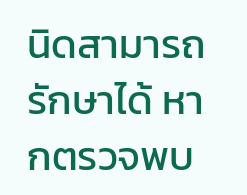นิดสามารถรักษาได้ หากตรวจพบ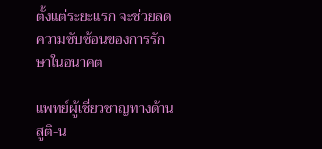ตั้งแต่ระยะแรก จะช่วยลดความซับซ้อนของการรักษาในอนาคต

แพทย์ผู้เชี่ยวชาญทางด้านสูติ-น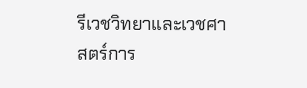รีเวชวิทยาและเวชศาสตร์การ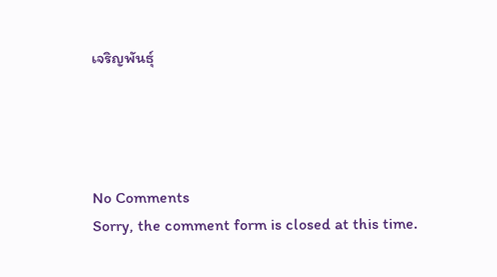เจริญพันธุ์




No Comments
Sorry, the comment form is closed at this time.